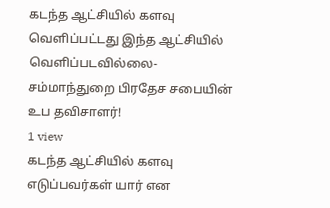கடந்த ஆட்சியில் களவு வெளிப்பட்டது இந்த ஆட்சியில் வெளிப்படவில்லை- சம்மாந்துறை பிரதேச சபையின் உப தவிசாளர்!
1 view
கடந்த ஆட்சியில் களவு எடுப்பவர்கள் யார் என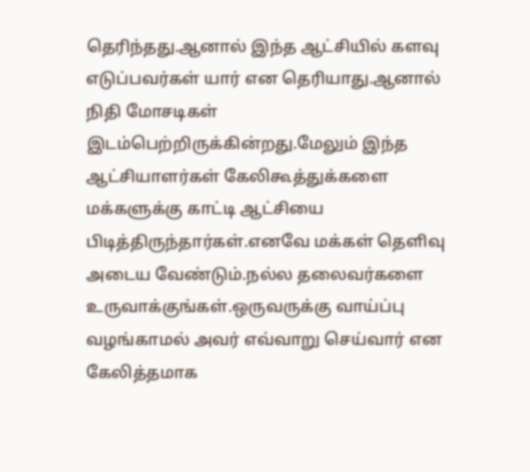தெரிந்தது.ஆனால் இந்த ஆட்சியில் களவு எடுப்பவர்கள் யார் என தெரியாது.ஆனால் நிதி மோசடிகள் இடம்பெற்றிருக்கின்றது.மேலும் இந்த ஆட்சியாளர்கள் கேலிகூத்துக்களை மக்களுக்கு காட்டி ஆட்சியை பிடித்திருந்தார்கள்.எனவே மக்கள் தெளிவு அடைய வேண்டும்.நல்ல தலைவர்களை உருவாக்குங்கள்.ஒருவருக்கு வாய்ப்பு வழங்காமல் அவர் எவ்வாறு செய்வார் என கேலித்தமாக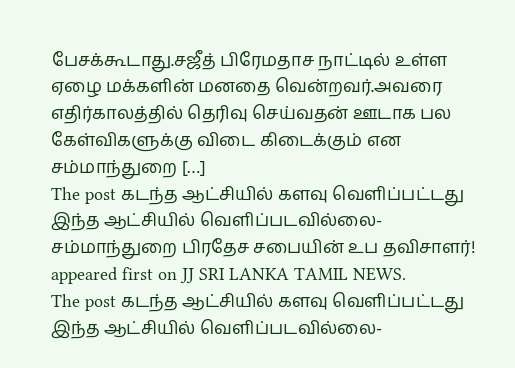பேசக்கூடாது.சஜீத் பிரேமதாச நாட்டில் உள்ள ஏழை மக்களின் மனதை வென்றவர்.அவரை எதிர்காலத்தில் தெரிவு செய்வதன் ஊடாக பல கேள்விகளுக்கு விடை கிடைக்கும் என சம்மாந்துறை […]
The post கடந்த ஆட்சியில் களவு வெளிப்பட்டது இந்த ஆட்சியில் வெளிப்படவில்லை- சம்மாந்துறை பிரதேச சபையின் உப தவிசாளர்! appeared first on JJ SRI LANKA TAMIL NEWS.
The post கடந்த ஆட்சியில் களவு வெளிப்பட்டது இந்த ஆட்சியில் வெளிப்படவில்லை-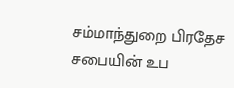சம்மாந்துறை பிரதேச சபையின் உப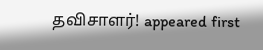தவிசாளர்! appeared first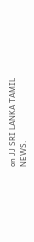on JJ SRI LANKA TAMIL NEWS.